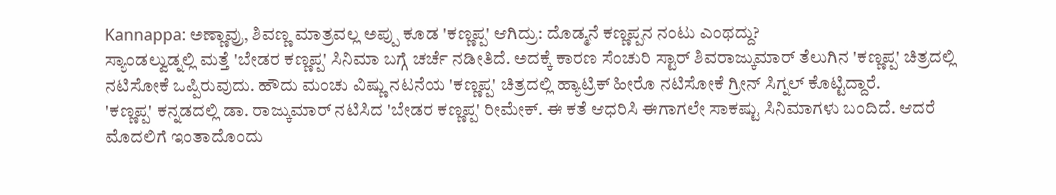Kannappa: ಅಣ್ಣಾವ್ರು, ಶಿವಣ್ಣ ಮಾತ್ರವಲ್ಲ ಅಪ್ಪು ಕೂಡ 'ಕಣ್ಣಪ್ಪ' ಆಗಿದ್ರು: ದೊಡ್ಮನೆ ಕಣ್ಣಪ್ಪನ ನಂಟು ಎಂಥದ್ದು?
ಸ್ಯಾಂಡಲ್ವುಡ್ನಲ್ಲಿ ಮತ್ತೆ 'ಬೇಡರ ಕಣ್ಣಪ್ಪ' ಸಿನಿಮಾ ಬಗ್ಗೆ ಚರ್ಚೆ ನಡೀತಿದೆ. ಅದಕ್ಕೆ ಕಾರಣ ಸೆಂಚುರಿ ಸ್ಟಾರ್ ಶಿವರಾಜ್ಕುಮಾರ್ ತೆಲುಗಿನ 'ಕಣ್ಣಪ್ಪ' ಚಿತ್ರದಲ್ಲಿ ನಟಿಸೋಕೆ ಒಪ್ಪಿರುವುದು. ಹೌದು ಮಂಚು ವಿಷ್ಣು ನಟನೆಯ 'ಕಣ್ಣಪ್ಪ' ಚಿತ್ರದಲ್ಲಿ ಹ್ಯಾಟ್ರಿಕ್ ಹೀರೊ ನಟಿಸೋಕೆ ಗ್ರೀನ್ ಸಿಗ್ನಲ್ ಕೊಟ್ಟಿದ್ದಾರೆ.
'ಕಣ್ಣಪ್ಪ' ಕನ್ನಡದಲ್ಲಿ ಡಾ. ರಾಜ್ಕುಮಾರ್ ನಟಿಸಿದ 'ಬೇಡರ ಕಣ್ಣಪ್ಪ' ರೀಮೇಕ್. ಈ ಕತೆ ಆಧರಿಸಿ ಈಗಾಗಲೇ ಸಾಕಷ್ಟು ಸಿನಿಮಾಗಳು ಬಂದಿದೆ. ಆದರೆ ಮೊದಲಿಗೆ ಇಂತಾದೊಂದು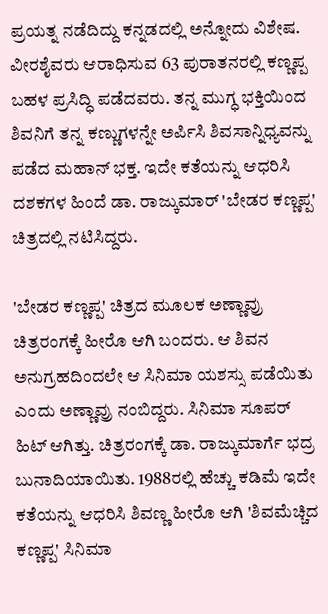ಪ್ರಯತ್ನ ನಡೆದಿದ್ದು ಕನ್ನಡದಲ್ಲಿ ಅನ್ನೋದು ವಿಶೇಷ. ವೀರಶೈವರು ಆರಾಧಿಸುವ 63 ಪುರಾತನರಲ್ಲಿ ಕಣ್ಣಪ್ಪ ಬಹಳ ಪ್ರಸಿದ್ಧಿ ಪಡೆದವರು. ತನ್ನ ಮುಗ್ಧ ಭಕ್ತಿಯಿಂದ ಶಿವನಿಗೆ ತನ್ನ ಕಣ್ಣುಗಳನ್ನೇ ಅರ್ಪಿಸಿ ಶಿವಸಾನ್ನಿಧ್ಯವನ್ನು ಪಡೆದ ಮಹಾನ್ ಭಕ್ತ. ಇದೇ ಕತೆಯನ್ನು ಆಧರಿಸಿ ದಶಕಗಳ ಹಿಂದೆ ಡಾ. ರಾಜ್ಕುಮಾರ್ 'ಬೇಡರ ಕಣ್ಣಪ್ಪ' ಚಿತ್ರದಲ್ಲಿ ನಟಿಸಿದ್ದರು.

'ಬೇಡರ ಕಣ್ಣಪ್ಪ' ಚಿತ್ರದ ಮೂಲಕ ಅಣ್ಣಾವ್ರು ಚಿತ್ರರಂಗಕ್ಕೆ ಹೀರೊ ಆಗಿ ಬಂದರು. ಆ ಶಿವನ ಅನುಗ್ರಹದಿಂದಲೇ ಆ ಸಿನಿಮಾ ಯಶಸ್ಸು ಪಡೆಯಿತು ಎಂದು ಅಣ್ಣಾವ್ರು ನಂಬಿದ್ದರು. ಸಿನಿಮಾ ಸೂಪರ್ ಹಿಟ್ ಆಗಿತ್ತು. ಚಿತ್ರರಂಗಕ್ಕೆ ಡಾ. ರಾಜ್ಕುಮಾರ್ಗೆ ಭದ್ರ ಬುನಾದಿಯಾಯಿತು. 1988ರಲ್ಲಿ ಹೆಚ್ಚು ಕಡಿಮೆ ಇದೇ ಕತೆಯನ್ನು ಆಧರಿಸಿ ಶಿವಣ್ಣ ಹೀರೊ ಆಗಿ 'ಶಿವಮೆಚ್ಚಿದ ಕಣ್ಣಪ್ಪ' ಸಿನಿಮಾ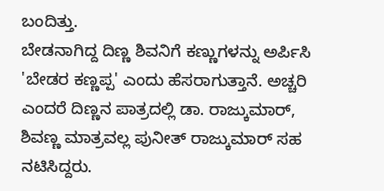ಬಂದಿತ್ತು.
ಬೇಡನಾಗಿದ್ದ ದಿಣ್ಣ ಶಿವನಿಗೆ ಕಣ್ಣುಗಳನ್ನು ಅರ್ಪಿಸಿ 'ಬೇಡರ ಕಣ್ಣಪ್ಪ' ಎಂದು ಹೆಸರಾಗುತ್ತಾನೆ. ಅಚ್ಚರಿ ಎಂದರೆ ದಿಣ್ಣನ ಪಾತ್ರದಲ್ಲಿ ಡಾ. ರಾಜ್ಕುಮಾರ್, ಶಿವಣ್ಣ ಮಾತ್ರವಲ್ಲ ಪುನೀತ್ ರಾಜ್ಕುಮಾರ್ ಸಹ ನಟಿಸಿದ್ದರು.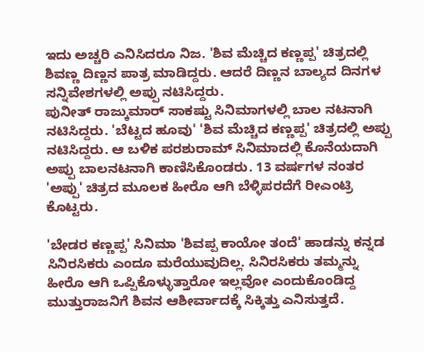ಇದು ಅಚ್ಚರಿ ಎನಿಸಿದರೂ ನಿಜ. 'ಶಿವ ಮೆಚ್ಚಿದ ಕಣ್ಣಪ್ಪ' ಚಿತ್ರದಲ್ಲಿ ಶಿವಣ್ಣ ದಿಣ್ಣನ ಪಾತ್ರ ಮಾಡಿದ್ದರು. ಆದರೆ ದಿಣ್ಣನ ಬಾಲ್ಯದ ದಿನಗಳ ಸನ್ನಿವೇಶಗಳಲ್ಲಿ ಅಪ್ಪು ನಟಿಸಿದ್ದರು.
ಪುನೀತ್ ರಾಜ್ಕುಮಾರ್ ಸಾಕಷ್ಟು ಸಿನಿಮಾಗಳಲ್ಲಿ ಬಾಲ ನಟನಾಗಿ ನಟಿಸಿದ್ದರು. 'ಬೆಟ್ಟದ ಹೂವು' 'ಶಿವ ಮೆಚ್ಚಿದ ಕಣ್ಣಪ್ಪ' ಚಿತ್ರದಲ್ಲಿ ಅಪ್ಪು ನಟಿಸಿದ್ದರು. ಆ ಬಳಿಕ ಪರಶುರಾಮ್ ಸಿನಿಮಾದಲ್ಲಿ ಕೊನೆಯದಾಗಿ ಅಪ್ಪು ಬಾಲನಟನಾಗಿ ಕಾಣಿಸಿಕೊಂಡರು. 13 ವರ್ಷಗಳ ನಂತರ 'ಅಪ್ಪು' ಚಿತ್ರದ ಮೂಲಕ ಹೀರೊ ಆಗಿ ಬೆಳ್ಳಿಪರದೆಗೆ ರೀಎಂಟ್ರಿ ಕೊಟ್ಟರು.

'ಬೇಡರ ಕಣ್ಣಪ್ಪ' ಸಿನಿಮಾ 'ಶಿವಪ್ಪ ಕಾಯೋ ತಂದೆ' ಹಾಡನ್ನು ಕನ್ನಡ ಸಿನಿರಸಿಕರು ಎಂದೂ ಮರೆಯುವುದಿಲ್ಲ. ಸಿನಿರಸಿಕರು ತಮ್ಮನ್ನು ಹೀರೊ ಆಗಿ ಒಪ್ಪಿಕೊಳ್ಳುತ್ತಾರೋ ಇಲ್ಲವೋ ಎಂದುಕೊಂಡಿದ್ದ ಮುತ್ತುರಾಜನಿಗೆ ಶಿವನ ಆಶೀರ್ವಾದಕ್ಕೆ ಸಿಕ್ಕಿತ್ತು ಎನಿಸುತ್ತದೆ.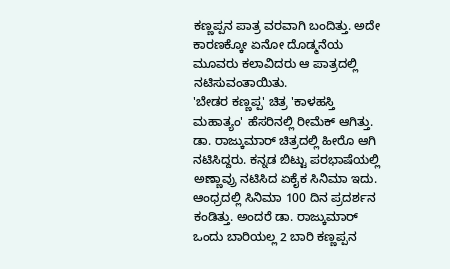ಕಣ್ಣಪ್ಪನ ಪಾತ್ರ ವರವಾಗಿ ಬಂದಿತ್ತು. ಅದೇ ಕಾರಣಕ್ಕೋ ಏನೋ ದೊಡ್ಮನೆಯ ಮೂವರು ಕಲಾವಿದರು ಆ ಪಾತ್ರದಲ್ಲಿ ನಟಿಸುವಂತಾಯಿತು.
'ಬೇಡರ ಕಣ್ಣಪ್ಪ' ಚಿತ್ರ 'ಕಾಳಹಸ್ತಿ ಮಹಾತ್ಯಂ' ಹೆಸರಿನಲ್ಲಿ ರೀಮೆಕ್ ಆಗಿತ್ತು. ಡಾ. ರಾಜ್ಕುಮಾರ್ ಚಿತ್ರದಲ್ಲಿ ಹೀರೊ ಆಗಿ ನಟಿಸಿದ್ದರು. ಕನ್ನಡ ಬಿಟ್ಟು ಪರಭಾಷೆಯಲ್ಲಿ ಅಣ್ಣಾವ್ರು ನಟಿಸಿದ ಏಕೈಕ ಸಿನಿಮಾ ಇದು. ಆಂಧ್ರದಲ್ಲಿ ಸಿನಿಮಾ 100 ದಿನ ಪ್ರದರ್ಶನ ಕಂಡಿತ್ತು. ಅಂದರೆ ಡಾ. ರಾಜ್ಕುಮಾರ್ ಒಂದು ಬಾರಿಯಲ್ಲ 2 ಬಾರಿ ಕಣ್ಣಪ್ಪನ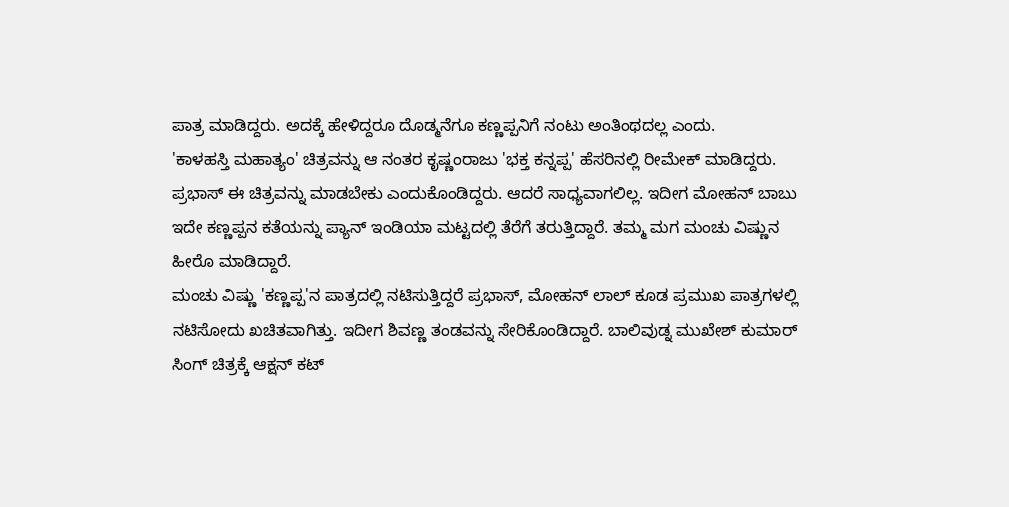ಪಾತ್ರ ಮಾಡಿದ್ದರು. ಅದಕ್ಕೆ ಹೇಳಿದ್ದರೂ ದೊಡ್ಮನೆಗೂ ಕಣ್ಣಪ್ಪನಿಗೆ ನಂಟು ಅಂತಿಂಥದಲ್ಲ ಎಂದು.
'ಕಾಳಹಸ್ತಿ ಮಹಾತ್ಯಂ' ಚಿತ್ರವನ್ನು ಆ ನಂತರ ಕೃಷ್ಣಂರಾಜು 'ಭಕ್ತ ಕನ್ನಪ್ಪ' ಹೆಸರಿನಲ್ಲಿ ರೀಮೇಕ್ ಮಾಡಿದ್ದರು. ಪ್ರಭಾಸ್ ಈ ಚಿತ್ರವನ್ನು ಮಾಡಬೇಕು ಎಂದುಕೊಂಡಿದ್ದರು. ಆದರೆ ಸಾಧ್ಯವಾಗಲಿಲ್ಲ. ಇದೀಗ ಮೋಹನ್ ಬಾಬು ಇದೇ ಕಣ್ಣಪ್ಪನ ಕತೆಯನ್ನು ಪ್ಯಾನ್ ಇಂಡಿಯಾ ಮಟ್ಟದಲ್ಲಿ ತೆರೆಗೆ ತರುತ್ತಿದ್ದಾರೆ. ತಮ್ಮ ಮಗ ಮಂಚು ವಿಷ್ಣುನ ಹೀರೊ ಮಾಡಿದ್ದಾರೆ.
ಮಂಚು ವಿಷ್ಣು 'ಕಣ್ಣಪ್ಪ'ನ ಪಾತ್ರದಲ್ಲಿ ನಟಿಸುತ್ತಿದ್ದರೆ ಪ್ರಭಾಸ್, ಮೋಹನ್ ಲಾಲ್ ಕೂಡ ಪ್ರಮುಖ ಪಾತ್ರಗಳಲ್ಲಿ ನಟಿಸೋದು ಖಚಿತವಾಗಿತ್ತು. ಇದೀಗ ಶಿವಣ್ಣ ತಂಡವನ್ನು ಸೇರಿಕೊಂಡಿದ್ದಾರೆ. ಬಾಲಿವುಡ್ನ ಮುಖೇಶ್ ಕುಮಾರ್ ಸಿಂಗ್ ಚಿತ್ರಕ್ಕೆ ಆಕ್ಷನ್ ಕಟ್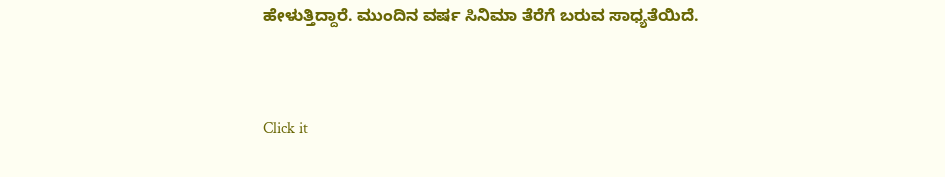ಹೇಳುತ್ತಿದ್ದಾರೆ. ಮುಂದಿನ ವರ್ಷ ಸಿನಿಮಾ ತೆರೆಗೆ ಬರುವ ಸಾಧ್ಯತೆಯಿದೆ.


Click it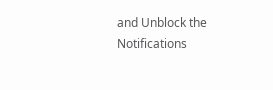and Unblock the Notifications